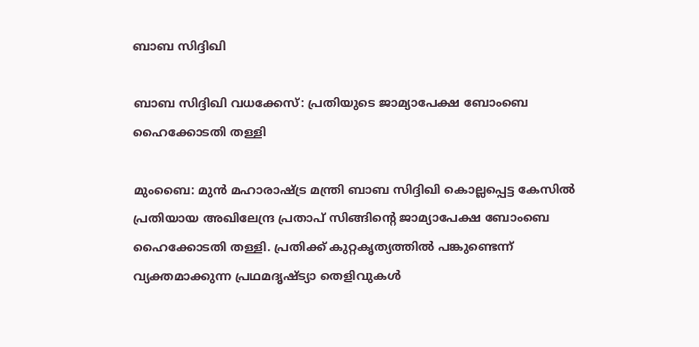ബാബ സിദ്ദിഖി

ബാബ സിദ്ദിഖി വധക്കേസ്: പ്രതിയുടെ ജാമ്യാപേക്ഷ ബോംബെ ഹൈക്കോടതി തള്ളി

മുംബൈ: മുൻ മഹാരാഷ്ട്ര മന്ത്രി ബാബ സിദ്ദിഖി കൊല്ലപ്പെട്ട കേസിൽ പ്രതിയായ അഖിലേന്ദ്ര പ്രതാപ് സിങ്ങിന്റെ ജാമ്യാപേക്ഷ ബോംബെ ഹൈക്കോടതി തള്ളി. പ്രതിക്ക് കുറ്റകൃത്യത്തിൽ പങ്കുണ്ടെന്ന് വ്യക്തമാക്കുന്ന പ്രഥമദൃഷ്ട്യാ തെളിവുകൾ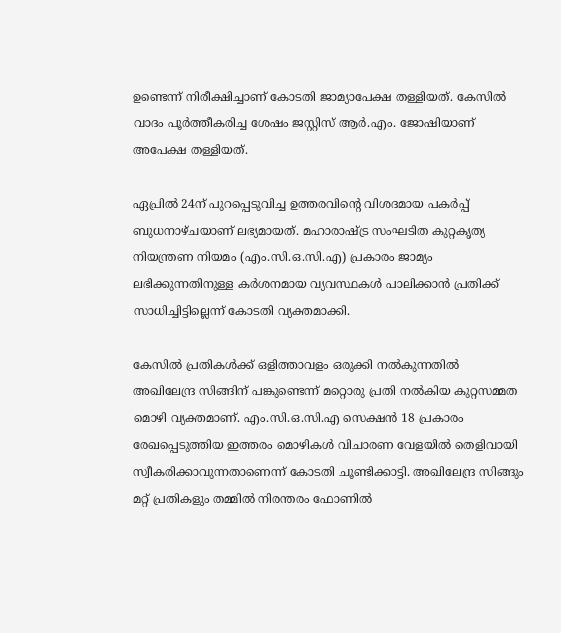ഉണ്ടെന്ന് നിരീക്ഷിച്ചാണ് കോടതി ജാമ്യാപേക്ഷ തള്ളിയത്. കേസിൽ വാദം പൂർത്തീകരിച്ച ശേഷം ജസ്റ്റിസ് ആർ.എം. ജോഷിയാണ് അപേക്ഷ തള്ളിയത്.

ഏപ്രിൽ 24ന് പുറപ്പെടുവിച്ച ഉത്തരവിന്റെ വിശദമായ പകർപ്പ് ബുധനാഴ്ചയാണ് ലഭ്യമായത്. മഹാരാഷ്ട്ര സംഘടിത കുറ്റകൃത്യ നിയന്ത്രണ നിയമം (എം.സി.ഒ.സി.എ) പ്രകാരം ജാമ്യം ലഭിക്കുന്നതിനുള്ള കർശനമായ വ്യവസ്ഥകൾ പാലിക്കാൻ പ്രതിക്ക് സാധിച്ചിട്ടില്ലെന്ന് കോടതി വ്യക്തമാക്കി.

കേസിൽ പ്രതികൾക്ക് ഒളിത്താവളം ഒരുക്കി നൽകുന്നതിൽ അഖിലേന്ദ്ര സിങ്ങിന് പങ്കുണ്ടെന്ന് മറ്റൊരു പ്രതി നൽകിയ കുറ്റസമ്മത മൊഴി വ്യക്തമാണ്. എം.സി.ഒ.സി.എ സെക്ഷൻ 18 പ്രകാരം രേഖപ്പെടുത്തിയ ഇത്തരം മൊഴികൾ വിചാരണ വേളയിൽ തെളിവായി സ്വീകരിക്കാവുന്നതാണെന്ന് കോടതി ചൂണ്ടിക്കാട്ടി. അഖിലേന്ദ്ര സിങ്ങും മറ്റ് പ്രതികളും തമ്മിൽ നിരന്തരം ഫോണിൽ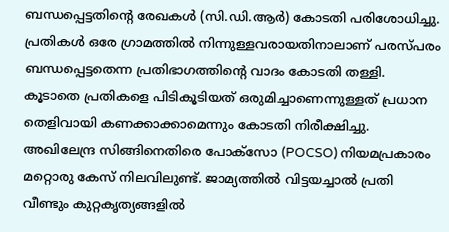ബന്ധപ്പെട്ടതിന്റെ രേഖകൾ (സി.ഡി.ആർ) കോടതി പരിശോധിച്ചു. പ്രതികൾ ഒരേ ഗ്രാമത്തിൽ നിന്നുള്ളവരായതിനാലാണ് പരസ്പരം ബന്ധപ്പെട്ടതെന്ന പ്രതിഭാഗത്തിന്റെ വാദം കോടതി തള്ളി. കൂടാതെ പ്രതികളെ പിടികൂടിയത് ഒരുമിച്ചാണെന്നുള്ളത് പ്രധാന തെളിവായി കണക്കാക്കാമെന്നും കോടതി നിരീക്ഷിച്ചു. അഖിലേന്ദ്ര സിങ്ങിനെതിരെ പോക്സോ (POCSO) നിയമപ്രകാരം മറ്റൊരു കേസ് നിലവിലുണ്ട്. ജാമ്യത്തിൽ വിട്ടയച്ചാൽ പ്രതി വീണ്ടും കുറ്റകൃത്യങ്ങളിൽ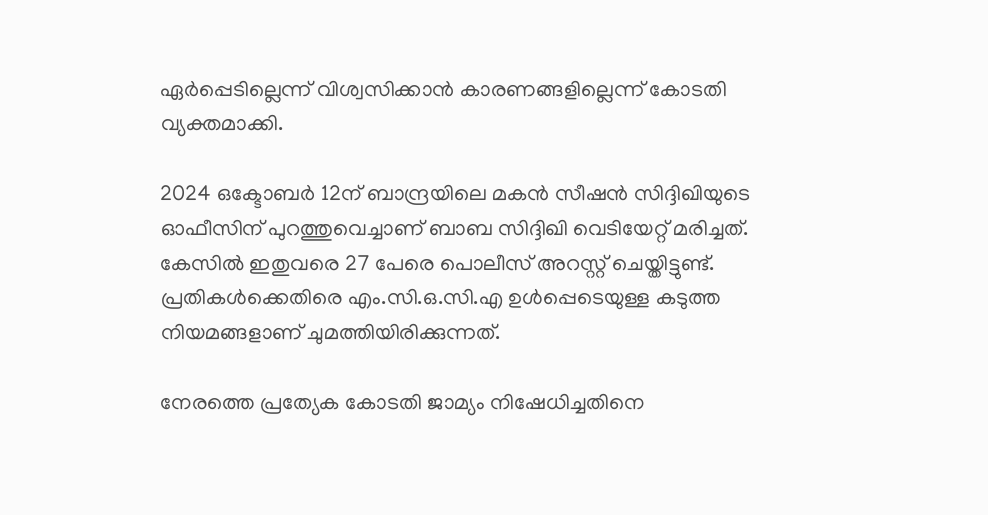ഏർപ്പെടില്ലെന്ന് വിശ്വസിക്കാൻ കാരണങ്ങളില്ലെന്ന് കോടതി വ്യക്തമാക്കി.

2024 ഒക്ടോബർ 12ന് ബാന്ദ്രയിലെ മകൻ സീഷൻ സിദ്ദിഖിയുടെ ഓഫീസിന് പുറത്തുവെച്ചാണ് ബാബ സിദ്ദിഖി വെടിയേറ്റ് മരിച്ചത്. കേസിൽ ഇതുവരെ 27 പേരെ പൊലീസ് അറസ്റ്റ് ചെയ്തിട്ടുണ്ട്. പ്രതികൾക്കെതിരെ എം.സി.ഒ.സി.എ ഉൾപ്പെടെയുള്ള കടുത്ത നിയമങ്ങളാണ് ചുമത്തിയിരിക്കുന്നത്.

നേരത്തെ പ്രത്യേക കോടതി ജാമ്യം നിഷേധിച്ചതിനെ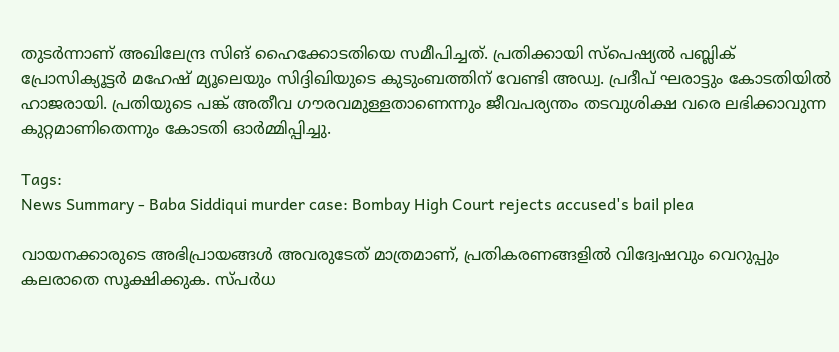തുടർന്നാണ് അഖിലേന്ദ്ര സിങ് ഹൈക്കോടതിയെ സമീപിച്ചത്. പ്രതിക്കായി സ്പെഷ്യൽ പബ്ലിക് പ്രോസിക്യൂട്ടർ മഹേഷ് മ്യൂലെയും സിദ്ദിഖിയുടെ കുടുംബത്തിന് വേണ്ടി അഡ്വ. പ്രദീപ് ഘരാട്ടും കോടതിയിൽ ഹാജരായി. പ്രതിയുടെ പങ്ക് അതീവ ഗൗരവമുള്ളതാണെന്നും ജീവപര്യന്തം തടവുശിക്ഷ വരെ ലഭിക്കാവുന്ന കുറ്റമാണിതെന്നും കോടതി ഓർമ്മിപ്പിച്ചു.

Tags:
News Summary - Baba Siddiqui murder case: Bombay High Court rejects accused's bail plea

വായനക്കാരുടെ അഭിപ്രായങ്ങള്‍ അവരുടേത് മാത്രമാണ്, പ്രതികരണങ്ങളിൽ വിദ്വേഷവും വെറുപ്പും കലരാതെ സൂക്ഷിക്കുക. സ്പർധ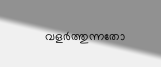വളർത്തുന്നതോ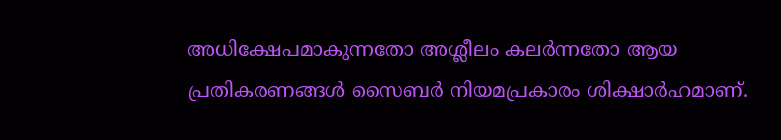അധിക്ഷേപമാകുന്നതോ അശ്ലീലം കലർന്നതോ ആയ പ്രതികരണങ്ങൾ സൈബർ നിയമപ്രകാരം ശിക്ഷാർഹമാണ്.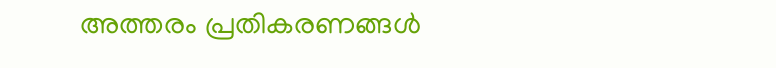അത്തരം പ്രതികരണങ്ങൾ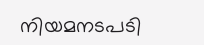നിയമനടപടി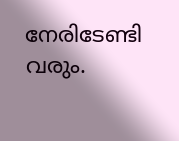നേരിടേണ്ടി വരും.